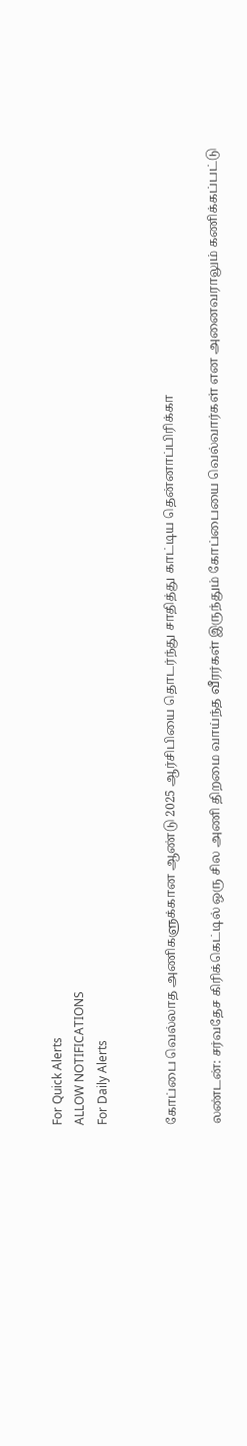For Quick Alerts
ALLOW NOTIFICATIONS
For Daily Alerts


கோப்பை வெல்லாத அணிகளுக்கான ஆண்டு 2025 ஆர்சிபியை தொடர்ந்து சாதித்து காட்டிய தென்னாப்பிரிக்கா

லண்டன்: சர்வதேச கிரிக்கெட்டில் ஒரு சில அணி திறமை வாய்ந்த வீரர்கள் இருந்தும் கோப்பையை வெல்வார்கள் என அனைவராலும் கணிக்கப்பட்டு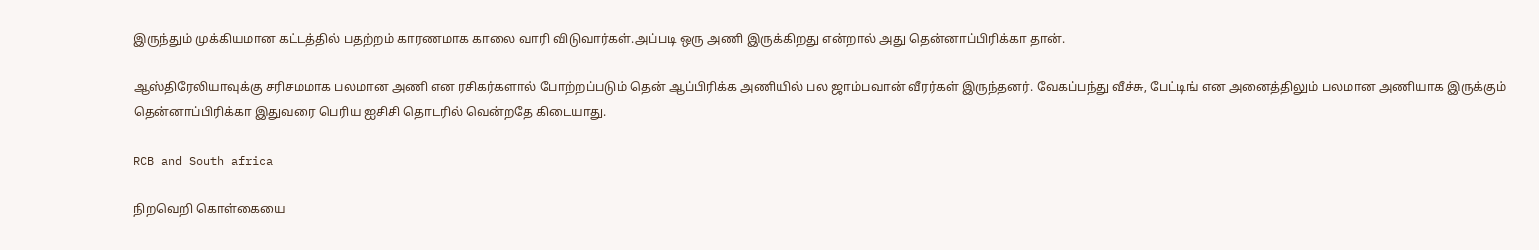இருந்தும் முக்கியமான கட்டத்தில் பதற்றம் காரணமாக காலை வாரி விடுவார்கள்.அப்படி ஒரு அணி இருக்கிறது என்றால் அது தென்னாப்பிரிக்கா தான்.

ஆஸ்திரேலியாவுக்கு சரிசமமாக பலமான அணி என ரசிகர்களால் போற்றப்படும் தென் ஆப்பிரிக்க அணியில் பல ஜாம்பவான் வீரர்கள் இருந்தனர். வேகப்பந்து வீச்சு, பேட்டிங் என அனைத்திலும் பலமான அணியாக இருக்கும் தென்னாப்பிரிக்கா இதுவரை பெரிய ஐசிசி தொடரில் வென்றதே கிடையாது.

RCB and South africa

நிறவெறி கொள்கையை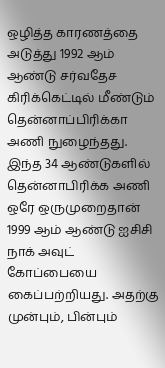ஒழித்த காரணத்தை அடுத்து 1992 ஆம் ஆண்டு சர்வதேச கிரிக்கெட்டில் மீண்டும் தென்னாப்பிரிக்கா அணி நுழைந்தது. இந்த 34 ஆண்டுகளில் தென்னாபிரிக்க அணி ஒரே ஒருமுறைதான் 1999 ஆம் ஆண்டு ஐசிசி நாக் அவுட் கோப்பையை கைப்பற்றியது. அதற்கு முன்பும், பின்பும்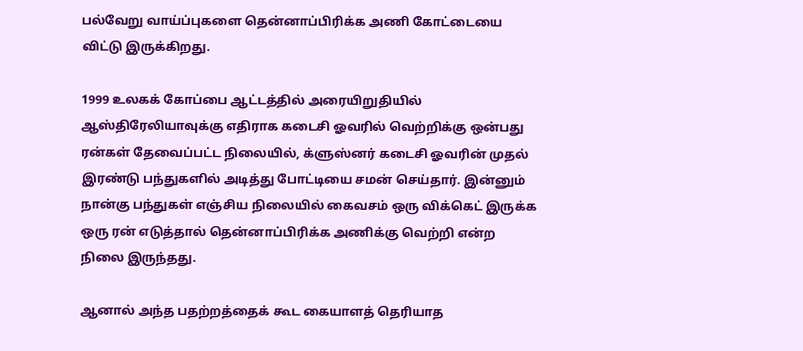பல்வேறு வாய்ப்புகளை தென்னாப்பிரிக்க அணி கோட்டையை விட்டு இருக்கிறது.

1999 உலகக் கோப்பை ஆட்டத்தில் அரையிறுதியில் ஆஸ்திரேலியாவுக்கு எதிராக கடைசி ஓவரில் வெற்றிக்கு ஒன்பது ரன்கள் தேவைப்பட்ட நிலையில், க்ளுஸ்னர் கடைசி ஓவரின் முதல் இரண்டு பந்துகளில் அடித்து போட்டியை சமன் செய்தார். இன்னும் நான்கு பந்துகள் எஞ்சிய நிலையில் கைவசம் ஒரு விக்கெட் இருக்க ஒரு ரன் எடுத்தால் தென்னாப்பிரிக்க அணிக்கு வெற்றி என்ற நிலை இருந்தது.

ஆனால் அந்த பதற்றத்தைக் கூட கையாளத் தெரியாத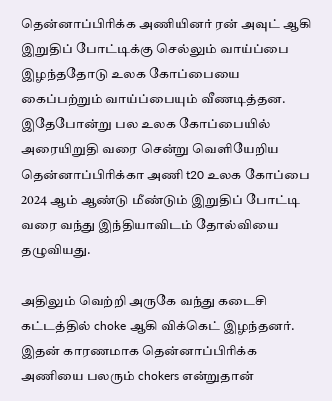தென்னாப்பிரிக்க அணியினர் ரன் அவுட் ஆகி இறுதிப் போட்டிக்கு செல்லும் வாய்ப்பை இழந்ததோடு உலக கோப்பையை கைப்பற்றும் வாய்ப்பையும் வீணடித்தன. இதேபோன்று பல உலக கோப்பையில் அரையிறுதி வரை சென்று வெளியேறிய தென்னாப்பிரிக்கா அணி t20 உலக கோப்பை 2024 ஆம் ஆண்டு மீண்டும் இறுதிப் போட்டி வரை வந்து இந்தியாவிடம் தோல்வியை தழுவியது.

அதிலும் வெற்றி அருகே வந்து கடைசி கட்டத்தில் choke ஆகி விக்கெட் இழந்தனர். இதன் காரணமாக தென்னாப்பிரிக்க அணியை பலரும் chokers என்றுதான்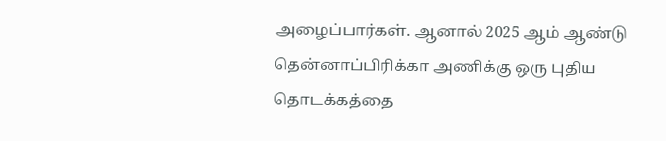அழைப்பார்கள். ஆனால் 2025 ஆம் ஆண்டு தென்னாப்பிரிக்கா அணிக்கு ஒரு புதிய தொடக்கத்தை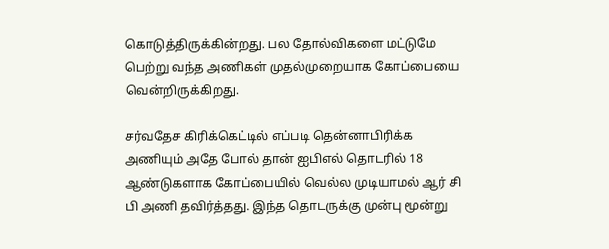கொடுத்திருக்கின்றது. பல தோல்விகளை மட்டுமே பெற்று வந்த அணிகள் முதல்முறையாக கோப்பையை வென்றிருக்கிறது.

சர்வதேச கிரிக்கெட்டில் எப்படி தென்னாபிரிக்க அணியும் அதே போல் தான் ஐபிஎல் தொடரில் 18 ஆண்டுகளாக கோப்பையில் வெல்ல முடியாமல் ஆர் சி பி அணி தவிர்த்தது. இந்த தொடருக்கு முன்பு மூன்று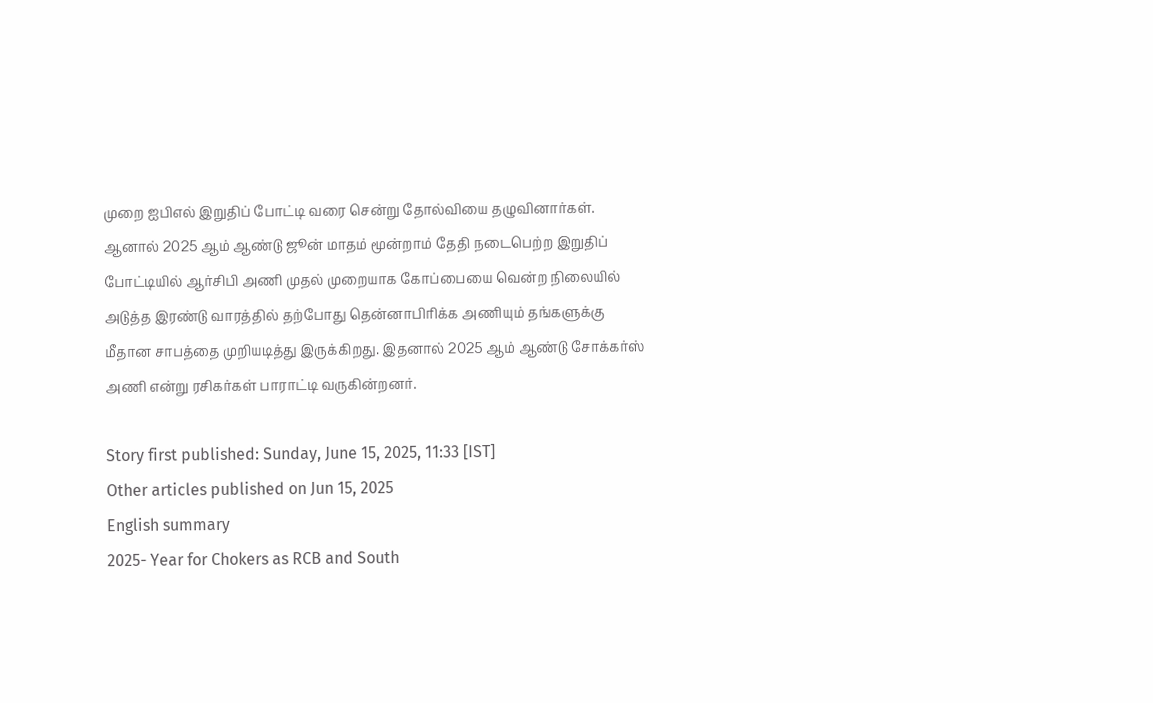முறை ஐபிஎல் இறுதிப் போட்டி வரை சென்று தோல்வியை தழுவினார்கள். ஆனால் 2025 ஆம் ஆண்டு ஜூன் மாதம் மூன்றாம் தேதி நடைபெற்ற இறுதிப் போட்டியில் ஆர்சிபி அணி முதல் முறையாக கோப்பையை வென்ற நிலையில் அடுத்த இரண்டு வாரத்தில் தற்போது தென்னாபிரிக்க அணியும் தங்களுக்கு மீதான சாபத்தை முறியடித்து இருக்கிறது. இதனால் 2025 ஆம் ஆண்டு சோக்கர்ஸ் அணி என்று ரசிகர்கள் பாராட்டி வருகின்றனர்.

Story first published: Sunday, June 15, 2025, 11:33 [IST]
Other articles published on Jun 15, 2025
English summary
2025- Year for Chokers as RCB and South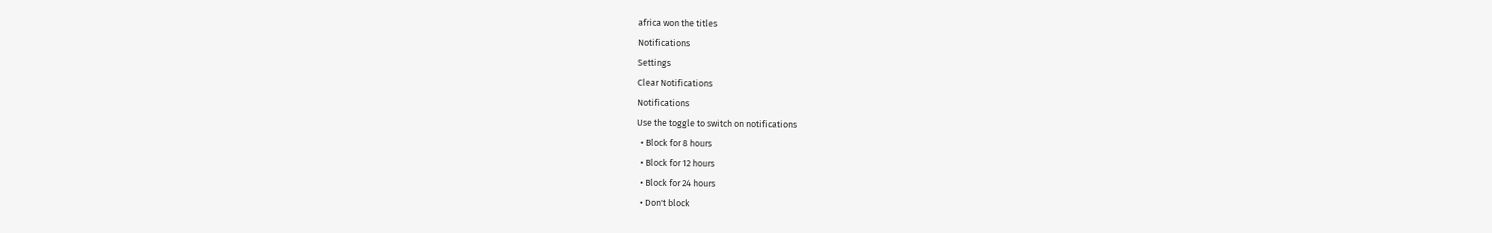africa won the titles
Notifications
Settings
Clear Notifications
Notifications
Use the toggle to switch on notifications
  • Block for 8 hours
  • Block for 12 hours
  • Block for 24 hours
  • Don't block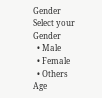Gender
Select your Gender
  • Male
  • Female
  • Others
Age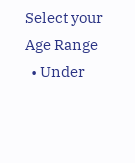Select your Age Range
  • Under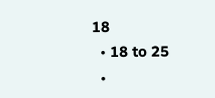18
  • 18 to 25
  •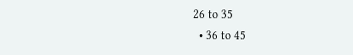26 to 35
  • 36 to 45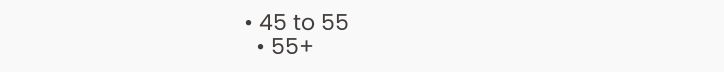• 45 to 55
  • 55+